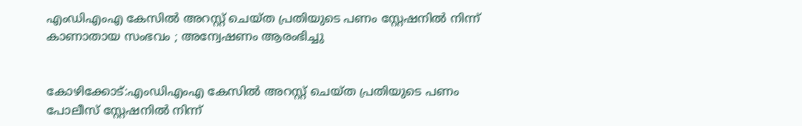എംഡിഎംഎ കേസില്‍ അറസ്റ്റ് ചെയ്ത പ്രതിയുടെ പണം സ്റ്റേഷനില്‍ നിന്ന് കാണാതായ സംഭവം ; അന്വേഷണം ആരംഭിച്ചു


കോഴിക്കോട്:എംഡിഎംഎ കേസില്‍ അറസ്റ്റ് ചെയ്ത പ്രതിയുടെ പണം പോലീസ് സ്റ്റേഷനില്‍ നിന്ന്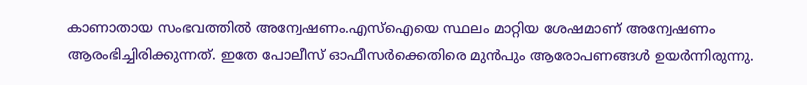കാണാതായ സംഭവത്തില്‍ അന്വേഷണം.എസ്‌ഐയെ സ്ഥലം മാറ്റിയ ശേഷമാണ് അന്വേഷണം ആരംഭിച്ചിരിക്കുന്നത്. ഇതേ പോലീസ് ഓഫീസര്‍ക്കെതിരെ മുൻപും ആരോപണങ്ങള്‍ ഉയർന്നിരുന്നു.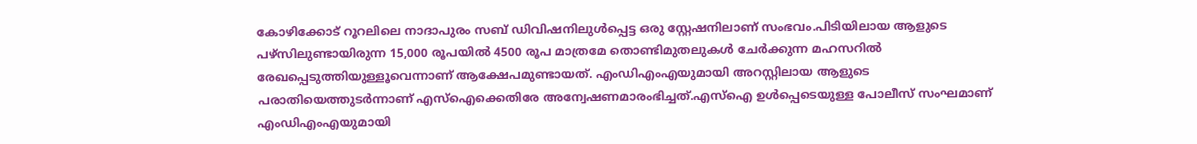കോഴിക്കോട് റൂറലിലെ നാദാപുരം സബ് ഡിവിഷനിലുള്‍പ്പെട്ട ഒരു സ്റ്റേഷനിലാണ് സംഭവം.പിടിയിലായ ആളുടെ പഴ്സിലുണ്ടായിരുന്ന 15,000 രൂപയില്‍ 4500 രൂപ മാത്രമേ തൊണ്ടിമുതലുകള്‍ ചേര്‍ക്കുന്ന മഹസറില്‍ രേഖപ്പെടുത്തിയുള്ളൂവെന്നാണ് ആക്ഷേപമുണ്ടായത്. എംഡിഎംഎയുമായി അറസ്റ്റിലായ ആളുടെ പരാതിയെത്തുടര്‍ന്നാണ് എസ്‌ഐക്കെതിരേ അന്വേഷണമാരംഭിച്ചത്.എസ്‌ഐ ഉള്‍പ്പെടെയുള്ള പോലീസ് സംഘമാണ് എംഡിഎംഎയുമായി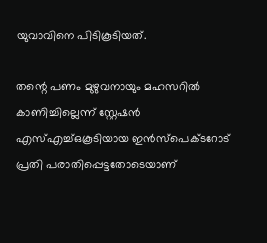യുവാവിനെ പിടികൂടിയത്.

തന്റെ പണം മുഴുവനായും മഹസറില്‍ കാണിച്ചില്ലെന്ന് സ്റ്റേഷന്‍ എസ്‌എച്ച്‌ഒകൂടിയായ ഇന്‍സ്‌പെക്ടറോട് പ്രതി പരാതിപ്പെട്ടതോടെയാണ്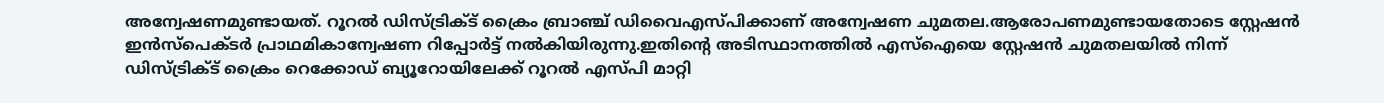അന്വേഷണമുണ്ടായത്. റൂറല്‍ ഡിസ്ട്രിക്‌ട് ക്രൈം ബ്രാഞ്ച് ഡിവൈഎസ്പിക്കാണ് അന്വേഷണ ചുമതല.ആരോപണമുണ്ടായതോടെ സ്റ്റേഷന്‍ ഇന്‍സ്‌പെക്ടര്‍ പ്രാഥമികാന്വേഷണ റിപ്പോര്‍ട്ട് നല്‍കിയിരുന്നു.ഇതിന്റെ അടിസ്ഥാനത്തില്‍ എസ്‌ഐയെ സ്റ്റേഷന്‍ ചുമതലയില്‍ നിന്ന് ഡിസ്ട്രിക്‌ട് ക്രൈം റെക്കോഡ് ബ്യൂറോയിലേക്ക് റൂറല്‍ എസ്പി മാറ്റി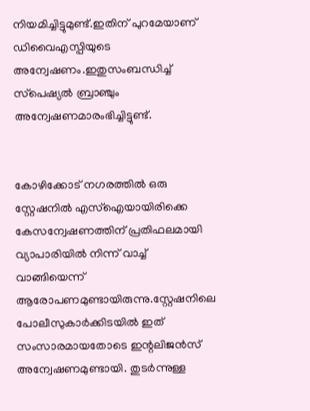നിയമിച്ചിട്ടുമുണ്ട്.ഇതിന് പുറമേയാണ് ഡിവൈഎസ്പിയുടെ അന്വേഷണം.ഇതുസംബന്ധിച്ച്‌ സ്‌പെഷ്യല്‍ ബ്രാഞ്ചും അന്വേഷണമാരംഭിച്ചിട്ടുണ്ട്.


കോഴിക്കോട് നഗരത്തില്‍ ഒരു സ്റ്റേഷനില്‍ എസ്‌ഐയായിരിക്കെ കേസന്വേഷണത്തിന് പ്രതിഫലമായി വ്യാപാരിയില്‍ നിന്ന് വാച്ച്‌ വാങ്ങിയെന്ന് ആരോപണമുണ്ടായിരുന്നു.സ്റ്റേഷനിലെ പോലീസുകാര്‍ക്കിടയില്‍ ഇത് സംസാരമായതോടെ ഇന്റലിജന്‍സ് അന്വേഷണമുണ്ടായി. തുടര്‍ന്നുള്ള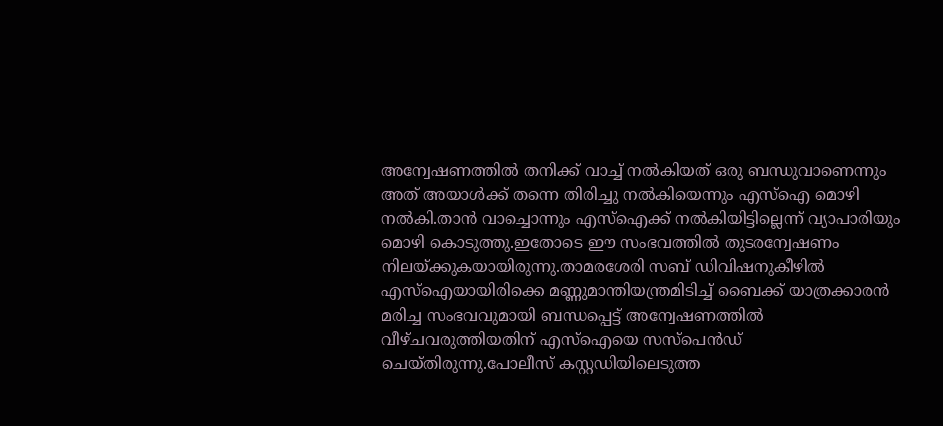അന്വേഷണത്തില്‍ തനിക്ക് വാച്ച്‌ നല്‍കിയത് ഒരു ബന്ധുവാണെന്നും അത് അയാള്‍ക്ക് തന്നെ തിരിച്ചു നല്‍കിയെന്നും എസ്‌ഐ മൊഴി നല്‍കി.താന്‍ വാച്ചൊന്നും എസ്‌ഐക്ക് നല്‍കിയിട്ടില്ലെന്ന് വ്യാപാരിയും മൊഴി കൊടുത്തു.ഇതോടെ ഈ സംഭവത്തില്‍ തുടരന്വേഷണം നിലയ്ക്കുകയായിരുന്നു.താമരശേരി സബ് ഡിവിഷനുകീഴില്‍ എസ്‌ഐയായിരിക്കെ മണ്ണുമാന്തിയന്ത്രമിടിച്ച്‌ ബൈക്ക് യാത്രക്കാരന്‍ മരിച്ച സംഭവവുമായി ബന്ധപ്പെട്ട് അന്വേഷണത്തില്‍ വീഴ്ചവരുത്തിയതിന് എസ്‌ഐയെ സസ്‌പെൻഡ് ചെയ്തിരുന്നു.പോലീസ് കസ്റ്റഡിയിലെടുത്ത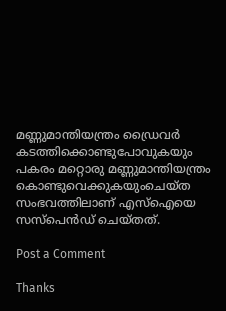മണ്ണുമാന്തിയന്ത്രം ഡ്രൈവര്‍ കടത്തിക്കൊണ്ടുപോവുകയും പകരം മറ്റൊരു മണ്ണുമാന്തിയന്ത്രം കൊണ്ടുവെക്കുകയുംചെയ്ത സംഭവത്തിലാണ് എസ്‌ഐയെ സസ്‌പെന്‍ഡ് ചെയ്തത്.

Post a Comment

Thanks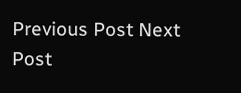Previous Post Next Post